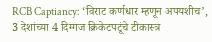RCB Captiancy: ‘विराट कर्णधार म्हणून अपयशीच’, 3 देशांच्या 4 दिग्गज क्रिकेटपटूंचे टीकास्त्र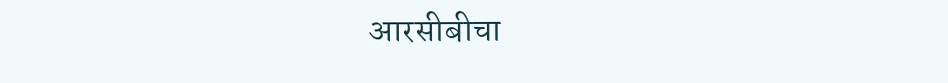आरसीबीचा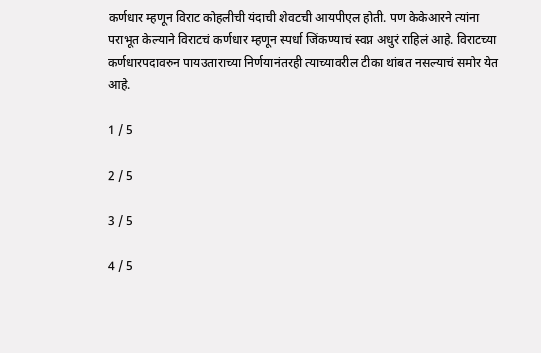कर्णधार म्हणून विराट कोहलीची यंदाची शेवटची आयपीएल होती. पण केकेआरने त्यांना पराभूत केल्याने विराटचं कर्णधार म्हणून स्पर्धा जिंकण्याचं स्वप्न अधुरं राहिलं आहे. विराटच्या कर्णधारपदावरुन पायउताराच्या निर्णयानंतरही त्याच्यावरील टीका थांबत नसल्याचं समोर येत आहे.

1 / 5

2 / 5

3 / 5

4 / 5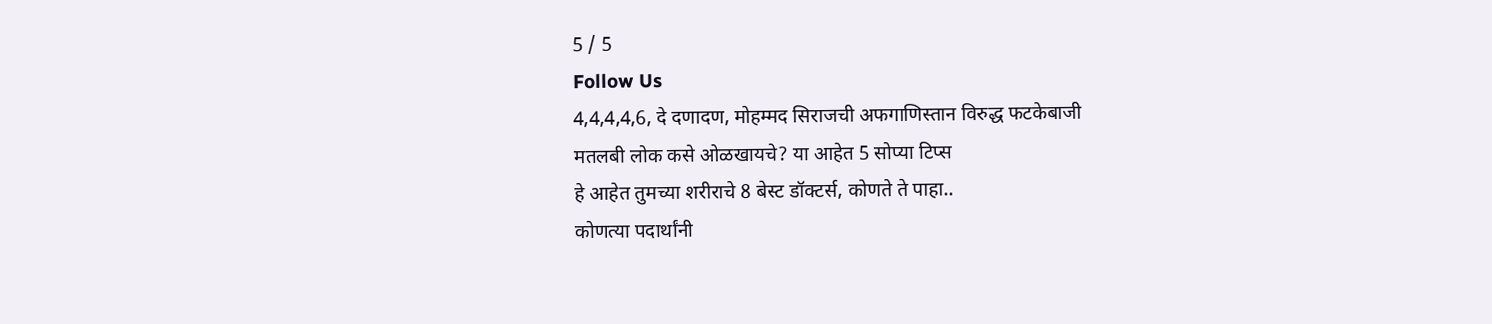5 / 5
Follow Us
4,4,4,4,6, दे दणादण, मोहम्मद सिराजची अफगाणिस्तान विरुद्ध फटकेबाजी
मतलबी लोक कसे ओळखायचे? या आहेत 5 सोप्या टिप्स
हे आहेत तुमच्या शरीराचे 8 बेस्ट डॉक्टर्स, कोणते ते पाहा..
कोणत्या पदार्थांनी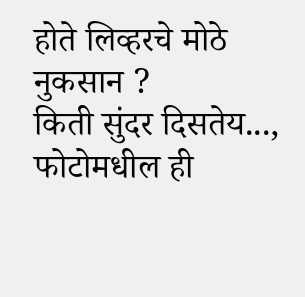होते लिव्हरचे मोठे नुकसान ?
किती सुंदर दिसतेय..., फोटोमधील ही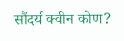सौंदर्य क्वीन कोण?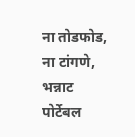ना तोडफोड, ना टांगणे, भन्नाट पोर्टेबल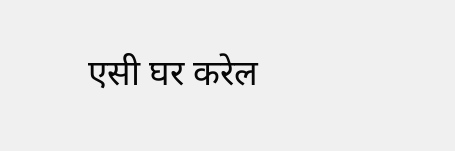एसी घर करेल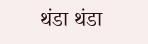थंडा थंडा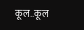कूल..कूल